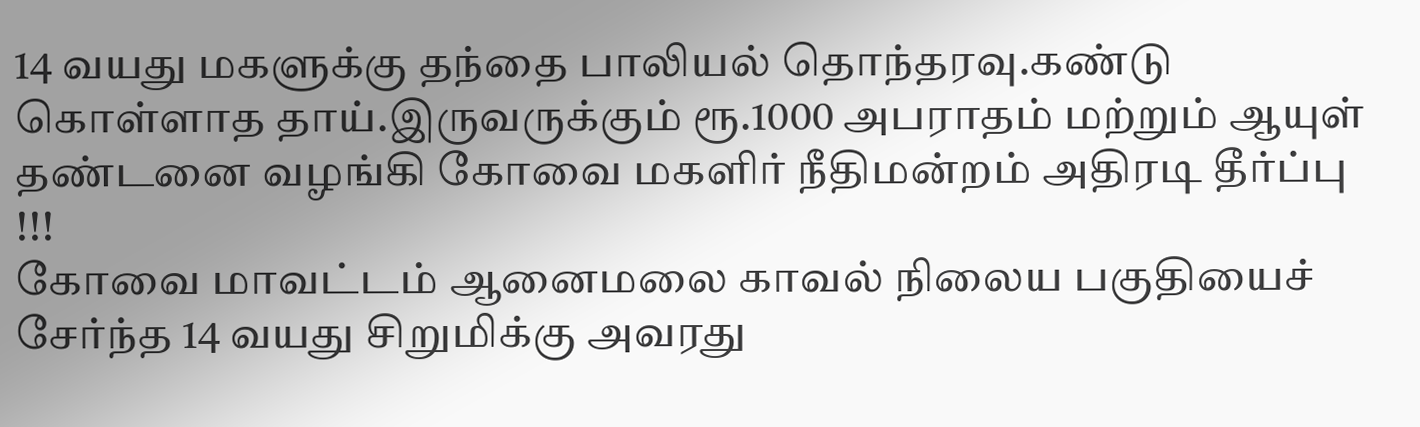14 வயது மகளுக்கு தந்தை பாலியல் தொந்தரவு.கண்டு கொள்ளாத தாய்.இருவருக்கும் ரூ.1000 அபராதம் மற்றும் ஆயுள் தண்டனை வழங்கி கோவை மகளிர் நீதிமன்றம் அதிரடி தீர்ப்பு !!!
கோவை மாவட்டம் ஆனைமலை காவல் நிலைய பகுதியைச் சேர்ந்த 14 வயது சிறுமிக்கு அவரது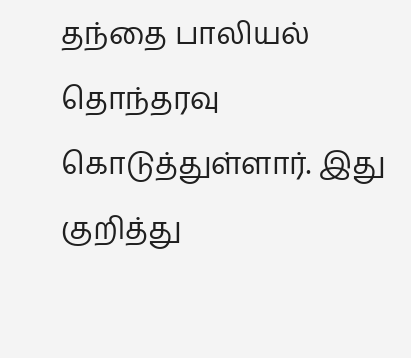தந்தை பாலியல் தொந்தரவு கொடுத்துள்ளார். இது குறித்து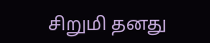சிறுமி தனது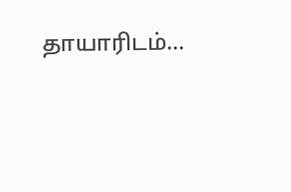தாயாரிடம்...